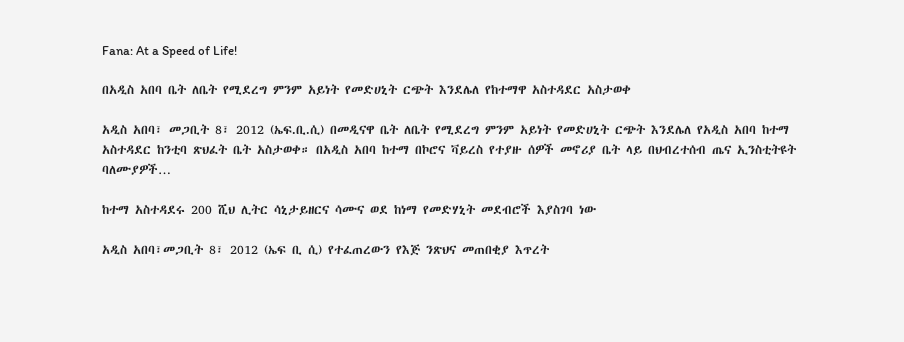Fana: At a Speed of Life!

በአዲስ አበባ ቤት ለቤት የሚደረግ ምንም አይነት የመድሀኒት ርጭት እንደሌለ የከተማዋ አስተዳደር አስታወቀ

አዲስ አበባ፣ መጋቢት 8፣ 2012 (ኤፍ.ቢ.ሲ) በመዲናዋ ቤት ለቤት የሚደረግ ምንም አይነት የመድሀኒት ርጭት እንደሌለ የአዲስ አበባ ከተማ አስተዳደር ከንቲባ ጽህፈት ቤት አስታወቀ። በአዲስ አበባ ከተማ በኮሮና ቫይረስ የተያዙ ሰዎች መኖሪያ ቤት ላይ በህብረተሰብ ጤና ኢንስቲትዩት ባለሙያዎች…

ከተማ አስተዳደሩ 200 ሺህ ሊትር ሳኒታይዘርና ሳሙና ወደ ከነማ የመድሃኒት መደብሮች እያስገባ ነው

አዲስ አበባ፣መጋቢት 8፣ 2012 (ኤፍ ቢ ሲ) የተፈጠረውን የእጅ ንጽህና መጠበቂያ እጥረት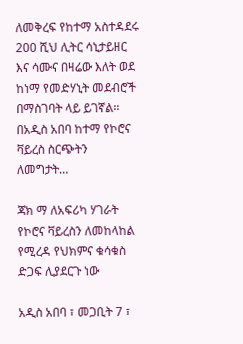ለመቅረፍ የከተማ አስተዳደሩ 200 ሺህ ሊትር ሳኒታይዘር እና ሳሙና በዛሬው እለት ወደ ከነማ የመድሃኒት መደብሮች በማስገባት ላይ ይገኛል፡፡ በአዲስ አበባ ከተማ የኮሮና ቫይረስ ስርጭትን ለመግታት…

ጃክ ማ ለአፍሪካ ሃገራት የኮሮና ቫይረስን ለመከላከል የሚረዳ የህክምና ቁሳቁስ ድጋፍ ሊያደርጉ ነው

አዲስ አበባ ፣ መጋቢት 7 ፣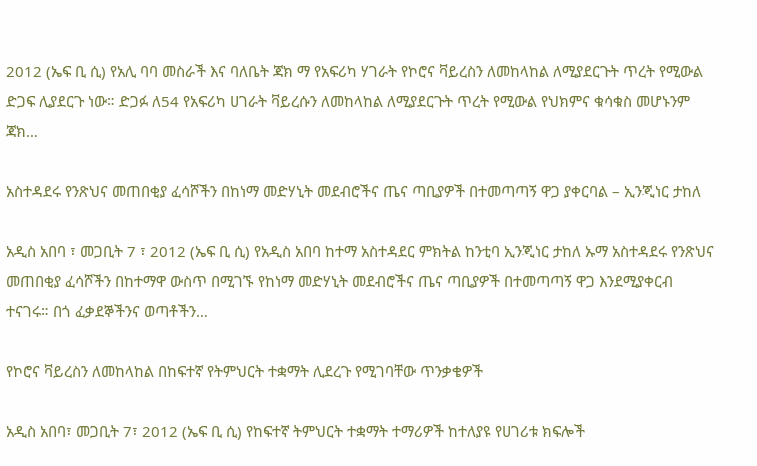2012 (ኤፍ ቢ ሲ) የአሊ ባባ መስራች እና ባለቤት ጃክ ማ የአፍሪካ ሃገራት የኮሮና ቫይረስን ለመከላከል ለሚያደርጉት ጥረት የሚውል ድጋፍ ሊያደርጉ ነው። ድጋፉ ለ54 የአፍሪካ ሀገራት ቫይረሱን ለመከላከል ለሚያደርጉት ጥረት የሚውል የህክምና ቁሳቁስ መሆኑንም ጃክ…

አስተዳደሩ የንጽህና መጠበቂያ ፈሳሾችን በከነማ መድሃኒት መደብሮችና ጤና ጣቢያዎች በተመጣጣኝ ዋጋ ያቀርባል – ኢንጂነር ታከለ

አዲስ አበባ ፣ መጋቢት 7 ፣ 2012 (ኤፍ ቢ ሲ) የአዲስ አበባ ከተማ አስተዳደር ምክትል ከንቲባ ኢንጂነር ታከለ ኡማ አስተዳደሩ የንጽህና መጠበቂያ ፈሳሾችን በከተማዋ ውስጥ በሚገኙ የከነማ መድሃኒት መደብሮችና ጤና ጣቢያዎች በተመጣጣኝ ዋጋ እንደሚያቀርብ ተናገሩ። በጎ ፈቃደኞችንና ወጣቶችን…

የኮሮና ቫይረስን ለመከላከል በከፍተኛ የትምህርት ተቋማት ሊደረጉ የሚገባቸው ጥንቃቄዎች

አዲስ አበባ፣ መጋቢት 7፣ 2012 (ኤፍ ቢ ሲ) የከፍተኛ ትምህርት ተቋማት ተማሪዎች ከተለያዩ የሀገሪቱ ክፍሎች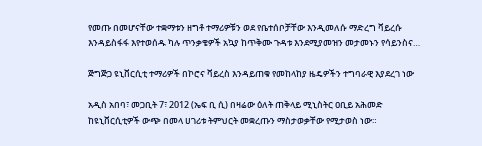የመጡ በመሆናቸው ተቋማቱን ዘግቶ ተማሪዎቹን ወደ የቤተሰቦቻቸው እንዲመለሱ ማድረግ ቫይረሱ እንዳይስፋፋ እየተወሰዱ ካሉ ጥንቃቄዎች አኳያ ከጥቅሙ ጉዳቱ እንደሚያመዝን መታመኑን የሳይንስና…

ጅግጅጋ ዩኒቨርሲቲ ተማሪዎች በኮሮና ቫይረስ እንዳይጠቁ የመከላከያ ዜዴዎችን ተግባራዊ እያደረገ ነው

አዲስ አበባ፣ መጋቢት 7፣ 2012 (ኤፍ ቢ ሲ) በዛሬው ዕለት ጠቅላይ ሚኒስትር ዐቢይ አሕመድ ከዩኒቨርሲቲዎች ውጭ በመላ ሀገሪቱ ትምህርት መቋረጡን ማስታወቃቸው የሚታወስ ነው።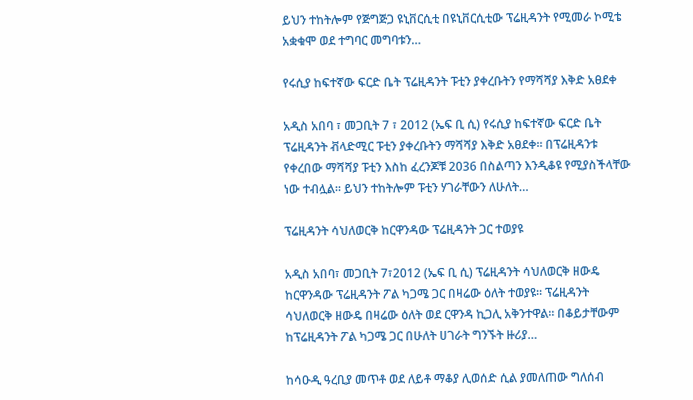ይህን ተከትሎም የጅግጅጋ ዩኒቨርሲቲ በዩኒቨርሲቲው ፕሬዚዳንት የሚመራ ኮሚቴ አቋቁሞ ወደ ተግባር መግባቱን…

የሩሲያ ከፍተኛው ፍርድ ቤት ፕሬዚዳንት ፑቲን ያቀረቡትን የማሻሻያ እቅድ አፀደቀ

አዲስ አበባ ፣ መጋቢት 7 ፣ 2012 (ኤፍ ቢ ሲ) የሩሲያ ከፍተኛው ፍርድ ቤት ፕሬዚዳንት ቭላድሚር ፑቲን ያቀረቡትን ማሻሻያ እቅድ አፀደቀ። በፕሬዚዳንቱ የቀረበው ማሻሻያ ፑቲን እስከ ፈረንጆቹ 2036 በስልጣን እንዲቆዩ የሚያስችላቸው ነው ተብሏል። ይህን ተከትሎም ፑቲን ሃገራቸውን ለሁለት…

ፕሬዚዳንት ሳህለወርቅ ከርዋንዳው ፕሬዚዳንት ጋር ተወያዩ

አዲስ አበባ፣ መጋቢት 7፣2012 (ኤፍ ቢ ሲ) ፕሬዚዳንት ሳህለወርቅ ዘውዴ ከርዋንዳው ፕሬዚዳንት ፖል ካጋሜ ጋር በዛሬው ዕለት ተወያዩ። ፕሬዚዳንት ሳህለወርቅ ዘውዴ በዛሬው ዕለት ወደ ርዋንዳ ኪጋሊ አቅንተዋል። በቆይታቸውም ከፕሬዚዳንት ፖል ካጋሜ ጋር በሁለት ሀገራት ግንኙት ዙሪያ…

ከሳዑዲ ዓረቢያ መጥቶ ወደ ለይቶ ማቆያ ሊወሰድ ሲል ያመለጠው ግለሰብ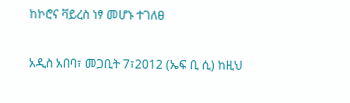ከኮሮና ቫይረስ ነፃ መሆኑ ተገለፀ

አዲስ አበባ፣ መጋቢት 7፣2012 (ኤፍ ቢ ሲ) ከዚህ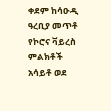ቀደም ከሳዑዲ ዓረቢያ መጥቶ የኮሮና ቫይረስ ምልክቶች አሳይቶ ወደ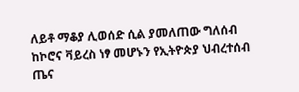ለይቶ ማቆያ ሊወሰድ ሲል ያመለጠው ግለሰብ ከኮሮና ቫይረስ ነፃ መሆኑን የኢትዮጵያ ህብረተሰብ ጤና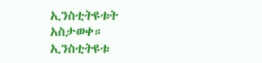ኢንስቲትዩቱት አስታወቀ። ኢንስቲትዩቱ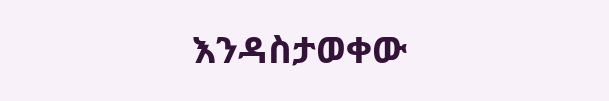እንዳስታወቀው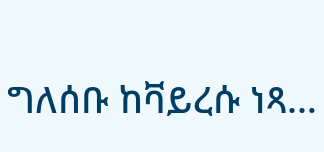ግለሰቡ ከቫይረሱ ነጻ…